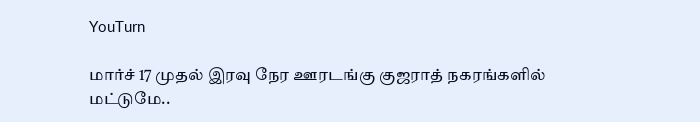YouTurn

மார்ச் 17 முதல் இரவு நேர ஊரடங்கு குஜராத் நகரங்களில் மட்டுமே..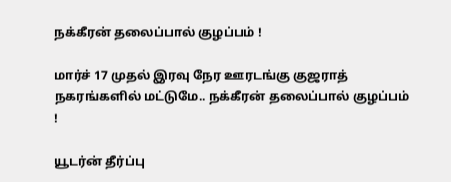நக்கீரன் தலைப்பால் குழப்பம் !

மார்ச் 17 முதல் இரவு நேர ஊரடங்கு குஜராத் நகரங்களில் மட்டுமே.. நக்கீரன் தலைப்பால் குழப்பம் !

யூடர்ன் தீர்ப்பு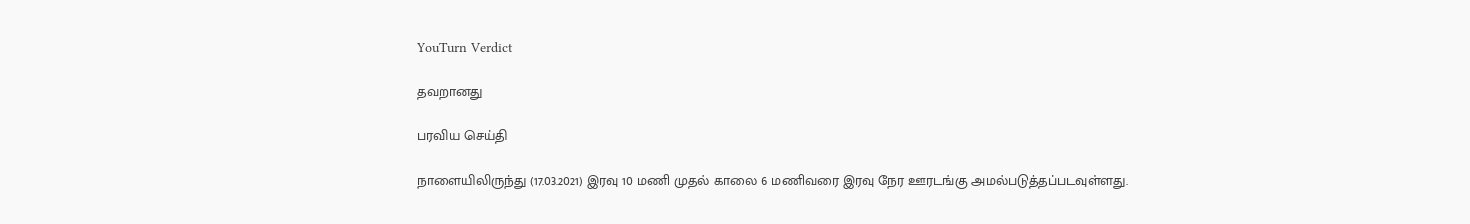YouTurn Verdict

தவறானது

பரவிய செய்தி

நாளையிலிருந்து (17.03.2021) இரவு 10 மணி முதல் காலை 6 மணிவரை இரவு நேர ஊரடங்கு அமல்படுத்தப்படவுள்ளது.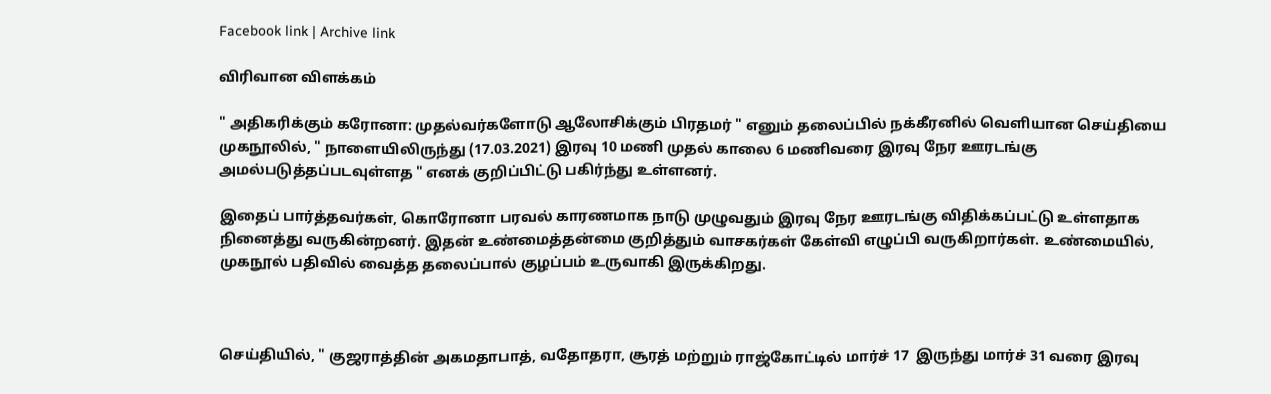Facebook link | Archive link

விரிவான விளக்கம்

" அதிகரிக்கும் கரோனா: முதல்வர்களோடு ஆலோசிக்கும் பிரதமர் " எனும் தலைப்பில் நக்கீரனில் வெளியான செய்தியை முகநூலில், " நாளையிலிருந்து (17.03.2021) இரவு 10 மணி முதல் காலை 6 மணிவரை இரவு நேர ஊரடங்கு அமல்படுத்தப்படவுள்ளத " எனக் குறிப்பிட்டு பகிர்ந்து உள்ளனர்.

இதைப் பார்த்தவர்கள், கொரோனா பரவல் காரணமாக நாடு முழுவதும் இரவு நேர ஊரடங்கு விதிக்கப்பட்டு உள்ளதாக நினைத்து வருகின்றனர். இதன் உண்மைத்தன்மை குறித்தும் வாசகர்கள் கேள்வி எழுப்பி வருகிறார்கள். உண்மையில், முகநூல் பதிவில் வைத்த தலைப்பால் குழப்பம் உருவாகி இருக்கிறது.



செய்தியில், " குஜராத்தின் அகமதாபாத், வதோதரா, சூரத் மற்றும் ராஜ்கோட்டில் மார்ச் 17  இருந்து மார்ச் 31 வரை இரவு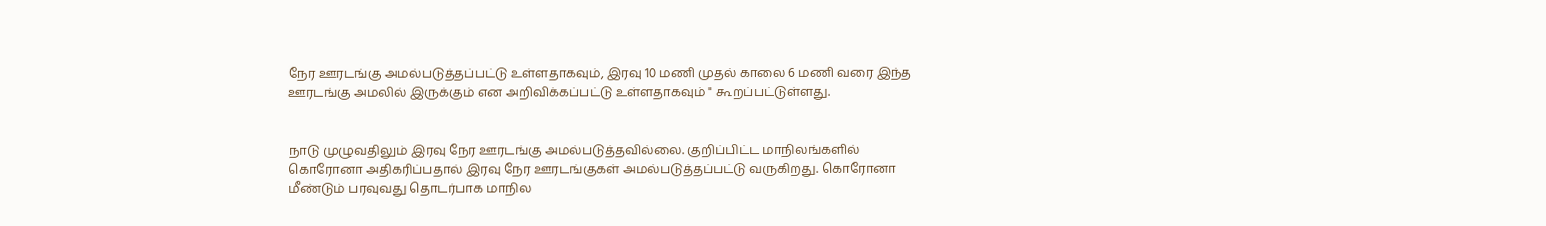நேர ஊரடங்கு அமல்படுத்தப்பட்டு உள்ளதாகவும், இரவு 10 மணி முதல் காலை 6 மணி வரை இந்த ஊரடங்கு அமலில் இருக்கும் என அறிவிக்கப்பட்டு உள்ளதாகவும் " கூறப்பட்டுள்ளது.


நாடு முழுவதிலும் இரவு நேர ஊரடங்கு அமல்படுத்தவில்லை. குறிப்பிட்ட மாநிலங்களில் கொரோனா அதிகரிப்பதால் இரவு நேர ஊரடங்குகள் அமல்படுத்தப்பட்டு வருகிறது. கொரோனா மீண்டும் பரவுவது தொடர்பாக மாநில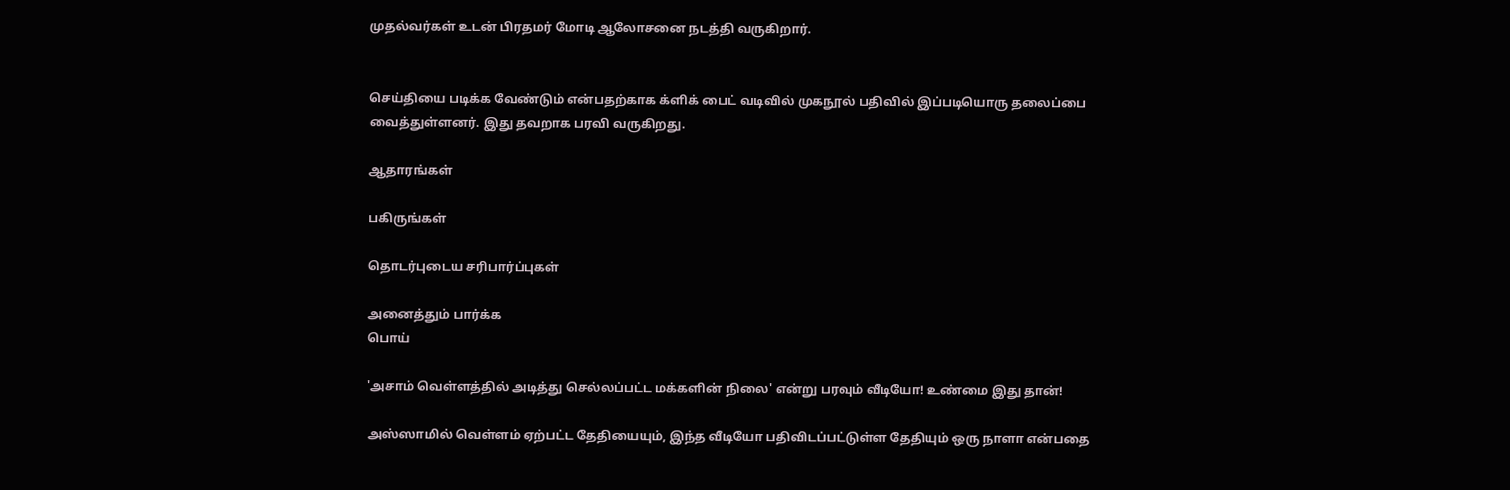முதல்வர்கள் உடன் பிரதமர் மோடி ஆலோசனை நடத்தி வருகிறார்.


செய்தியை படிக்க வேண்டும் என்பதற்காக க்ளிக் பைட் வடிவில் முகநூல் பதிவில் இப்படியொரு தலைப்பை வைத்துள்ளனர். இது தவறாக பரவி வருகிறது.

ஆதாரங்கள்

பகிருங்கள்

தொடர்புடைய சரிபார்ப்புகள்

அனைத்தும் பார்க்க
பொய்

'அசாம் வெள்ளத்தில் அடித்து செல்லப்பட்ட மக்களின் நிலை' என்று பரவும் வீடியோ! உண்மை இது தான்!

அஸ்ஸாமில் வெள்ளம் ஏற்பட்ட தேதியையும், இந்த வீடியோ பதிவிடப்பட்டுள்ள தேதியும் ஒரு நாளா என்பதை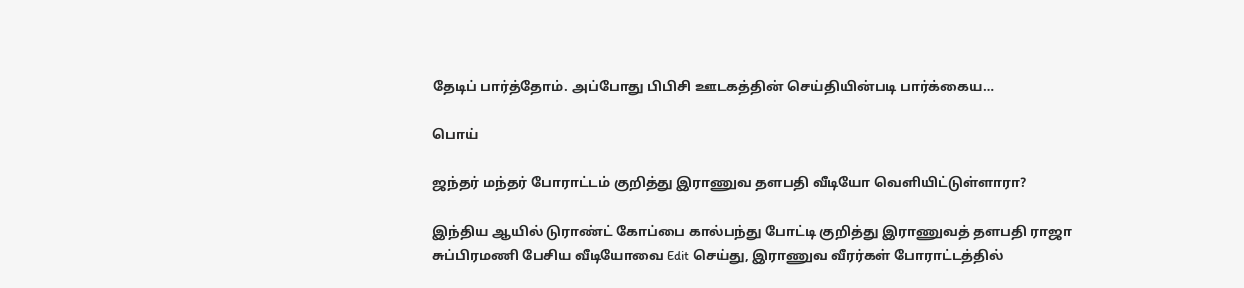தேடிப் பார்த்தோம். அப்போது பிபிசி ஊடகத்தின் செய்தியின்படி பார்க்கைய…

பொய்

ஜந்தர் மந்தர் போராட்டம் குறித்து இராணுவ தளபதி வீடியோ வெளியிட்டுள்ளாரா?

இந்திய ஆயில் டுராண்ட் கோப்பை கால்பந்து போட்டி குறித்து இராணுவத் தளபதி ராஜா சுப்பிரமணி பேசிய வீடியோவை Edit செய்து, இராணுவ வீரர்கள் போராட்டத்தில்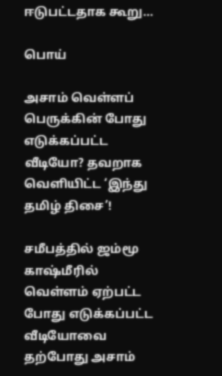ஈடுபட்டதாக கூறு…

பொய்

அசாம் வெள்ளப் பெருக்கின் போது எடுக்கப்பட்ட வீடியோ? தவறாக வெளியிட்ட ‘இந்து தமிழ் திசை’!

சமீபத்தில் ஜம்மூ காஷ்மீரில் வெள்ளம் ஏற்பட்ட போது எடுக்கப்பட்ட வீடியோவை தற்போது அசாம்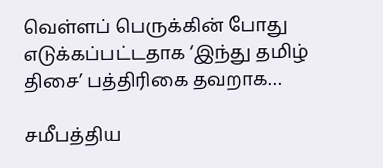வெள்ளப் பெருக்கின் போது எடுக்கப்பட்டதாக ‘இந்து தமிழ் திசை’ பத்திரிகை தவறாக…

சமீபத்திய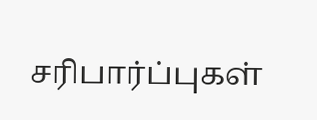சரிபார்ப்புகள்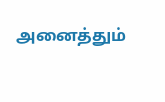அனைத்தும்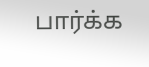பார்க்க